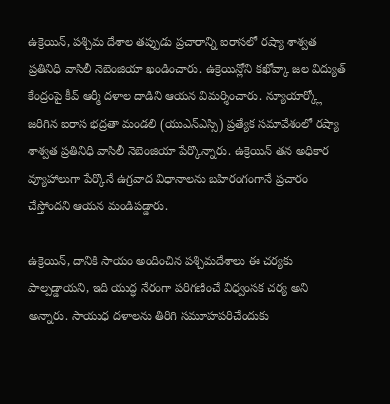ఉక్రెయిన్, పశ్చిమ దేశాల తప్పుడు ప్రచారాన్ని ఐరాసలో రష్యా శాశ్వత ప్రతినిధి వాసిలీ నెబెంజియా ఖండించారు. ఉక్రెయిన్లోని కఖోవ్కా జల విద్యుత్ కేంద్రంపై కీవ్ ఆర్మీ దళాల దాడిని ఆయన విమర్శించారు. న్యూయార్క్లో జరిగిన ఐరాస భద్రతా మండలి (యుఎన్ఎస్సి) ప్రత్యేక సమావేశంలో రష్యా శాశ్వత ప్రతినిధి వాసిలీ నెబెంజియా పేర్కొన్నారు. ఉక్రెయిన్ తన అధికార వ్యూహాలుగా పేర్కొనే ఉగ్రవాద విధానాలను బహిరంగంగానే ప్రచారం చేస్తోందని ఆయన మండిపడ్డారు.

ఉక్రెయిన్, దానికి సాయం అందించిన పశ్చిమదేశాలు ఈ చర్యకు పాల్పడ్డాయని, ఇది యుద్ధ నేరంగా పరిగణించే విధ్వంసక చర్య అని అన్నారు. సాయుధ దళాలను తిరిగి సమూహపరిచేందుకు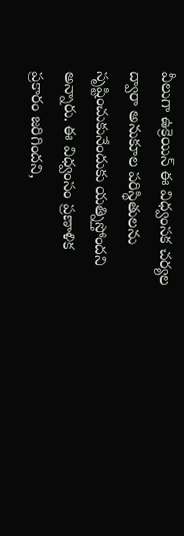వీలుగా ఉక్రెయిన్ ఈ విధ్వంసక చర్యల ద్వారా అనుకూల పరిస్థితులను సృష్టించుకునేందుకు యత్నిస్తోందని అన్నారు. ఈ విధ్వంసం ప్రణాళిక ప్రకారం జరిగిందని,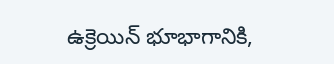ఉక్రెయిన్ భూభాగానికి,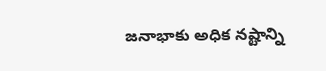జనాభాకు అధిక నష్టాన్ని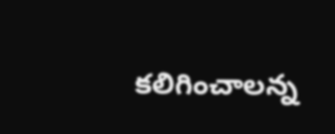కలిగించాలన్న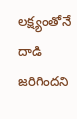లక్ష్యంతోనే దాడి జరిగిందని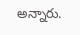అన్నారు.